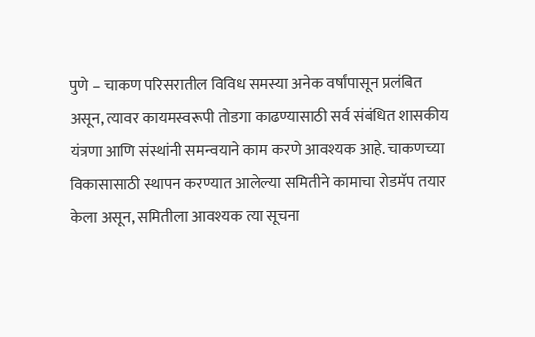पुणे – चाकण परिसरातील विविध समस्या अनेक वर्षांपासून प्रलंबित असून, त्यावर कायमस्वरूपी तोडगा काढण्यासाठी सर्व संबंधित शासकीय यंत्रणा आणि संस्थांनी समन्वयाने काम करणे आवश्यक आहे. चाकणच्या विकासासाठी स्थापन करण्यात आलेल्या समितीने कामाचा रोडमॅप तयार केला असून, समितीला आवश्यक त्या सूचना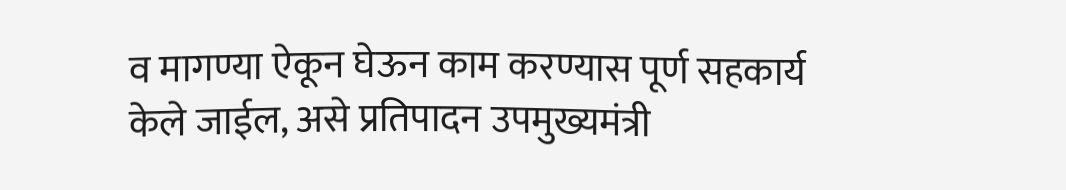व मागण्या ऐकून घेऊन काम करण्यास पूर्ण सहकार्य केले जाईल, असे प्रतिपादन उपमुख्यमंत्री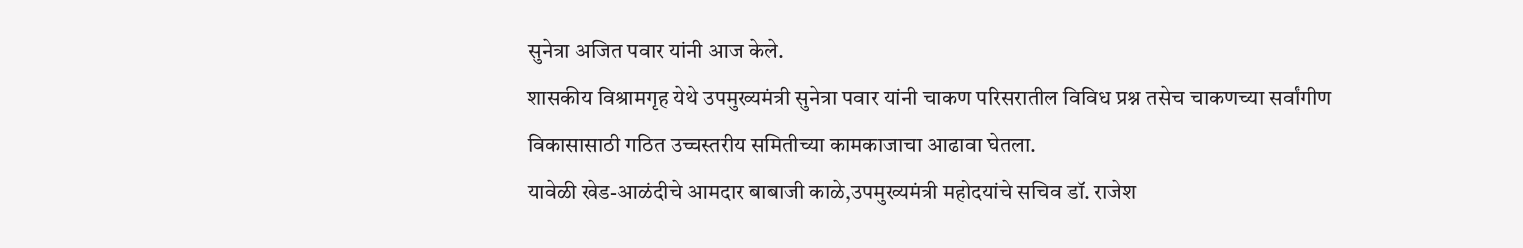सुनेत्रा अजित पवार यांनी आज केले.
शासकीय विश्रामगृह येथे उपमुख्यमंत्री सुनेत्रा पवार यांनी चाकण परिसरातील विविध प्रश्न तसेच चाकणच्या सर्वांगीण विकासासाठी गठित उच्चस्तरीय समितीच्या कामकाजाचा आढावा घेतला.
यावेळी खेड-आळंदीचे आमदार बाबाजी काळे,उपमुख्यमंत्री महोदयांचे सचिव डॉ. राजेश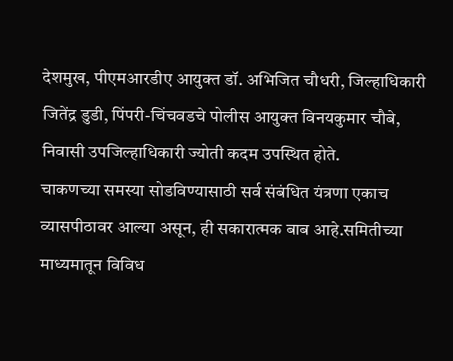देशमुख, पीएमआरडीए आयुक्त डॉ. अभिजित चौधरी, जिल्हाधिकारी जितेंद्र डुडी, पिंपरी-चिंचवडचे पोलीस आयुक्त विनयकुमार चौबे, निवासी उपजिल्हाधिकारी ज्योती कदम उपस्थित होते.
चाकणच्या समस्या सोडविण्यासाठी सर्व संबंधित यंत्रणा एकाच व्यासपीठावर आल्या असून, ही सकारात्मक बाब आहे.समितीच्या माध्यमातून विविध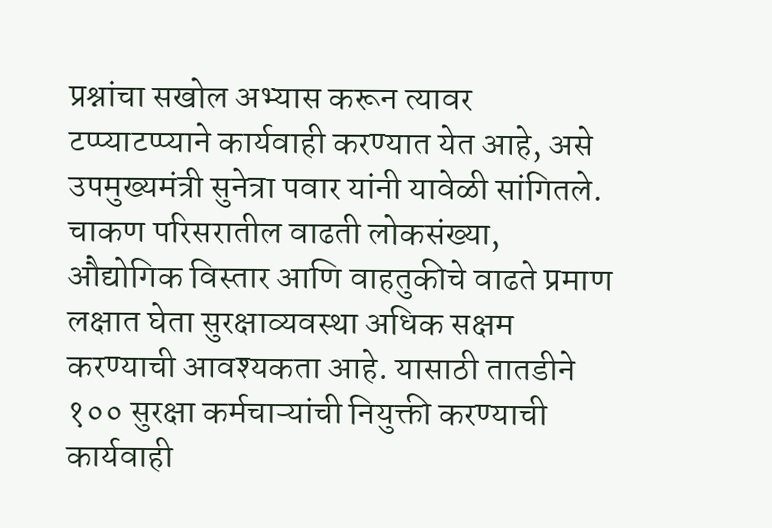प्रश्नांचा सखोल अभ्यास करून त्यावर टप्प्याटप्प्याने कार्यवाही करण्यात येत आहे, असे उपमुख्यमंत्री सुनेत्रा पवार यांनी यावेळी सांगितले.
चाकण परिसरातील वाढती लोकसंख्या, औद्योगिक विस्तार आणि वाहतुकीचे वाढते प्रमाण लक्षात घेता सुरक्षाव्यवस्था अधिक सक्षम करण्याची आवश्यकता आहे. यासाठी तातडीने १०० सुरक्षा कर्मचाऱ्यांची नियुक्ती करण्याची कार्यवाही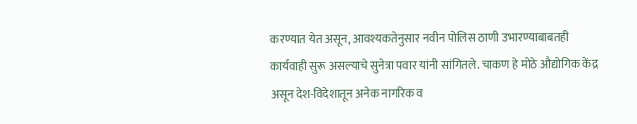करण्यात येत असून, आवश्यकतेनुसार नवीन पोलिस ठाणी उभारण्याबाबतही कार्यवाही सुरू असल्याचे सुनेत्रा पवार यांनी सांगितले. चाकण हे मोठे औद्योगिक केंद्र असून देश-विदेशातून अनेक नागरिक व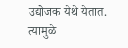उद्योजक येथे येतात. त्यामुळे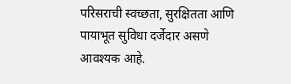परिसराची स्वच्छता, सुरक्षितता आणि पायाभूत सुविधा दर्जेदार असणे आवश्यक आहे.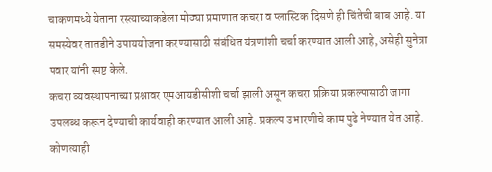चाकणमध्ये येताना रस्त्याच्याकडेला मोठ्या प्रमाणात कचरा व प्लास्टिक दिसणे ही चिंतेची बाब आहे. या समस्येवर तातडीने उपाययोजना करण्यासाठी संबंधित यंत्रणांशी चर्चा करण्यात आली आहे, असेही सुनेत्रा पवार यांनी स्पष्ट केले.
कचरा व्यवस्थापनाच्या प्रश्नावर एमआयडीसीशी चर्चा झाली असून कचरा प्रक्रिया प्रकल्पासाठी जागा उपलब्ध करून देण्याची कार्यवाही करण्यात आली आहे. प्रकल्प उभारणीचे काम पुढे नेण्यात येत आहे. कोणत्याही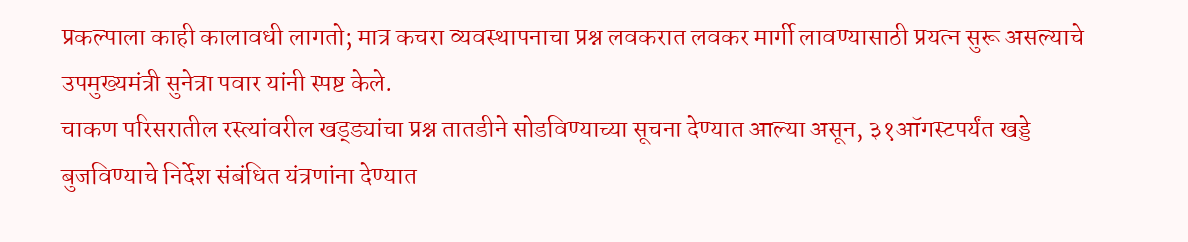प्रकल्पाला काही कालावधी लागतो; मात्र कचरा व्यवस्थापनाचा प्रश्न लवकरात लवकर मार्गी लावण्यासाठी प्रयत्न सुरू असल्याचे उपमुख्यमंत्री सुनेत्रा पवार यांनी स्पष्ट केले.
चाकण परिसरातील रस्त्यांवरील खड्ड्यांचा प्रश्न तातडीने सोडविण्याच्या सूचना देण्यात आल्या असून, ३१ऑगस्टपर्यंत खड्डे बुजविण्याचे निर्देश संबंधित यंत्रणांना देण्यात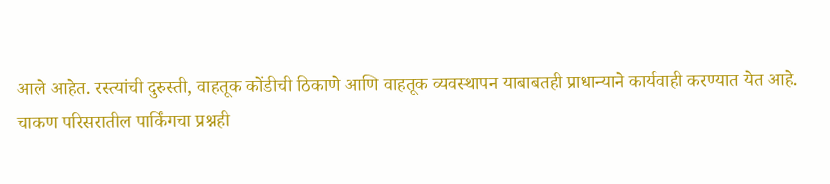आले आहेत. रस्त्यांची दुरुस्ती, वाहतूक कोंडीची ठिकाणे आणि वाहतूक व्यवस्थापन याबाबतही प्राधान्याने कार्यवाही करण्यात येत आहे.
चाकण परिसरातील पार्किंगचा प्रश्नही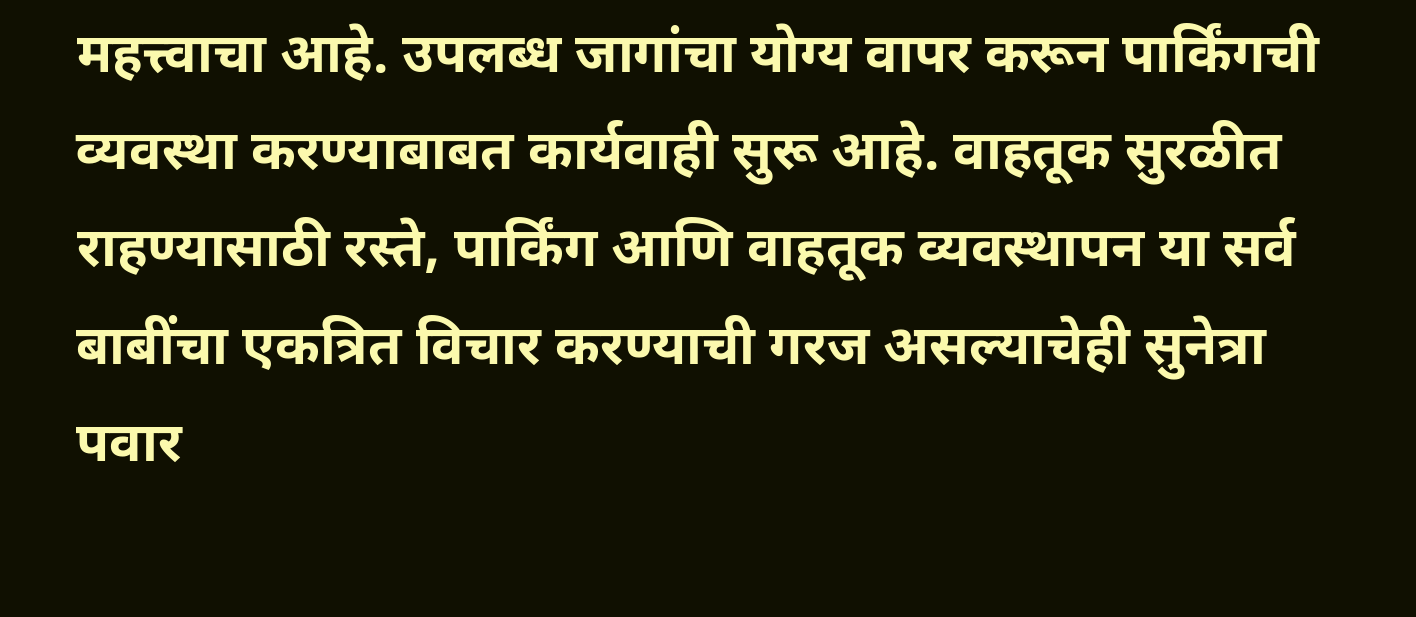महत्त्वाचा आहे. उपलब्ध जागांचा योग्य वापर करून पार्किंगची व्यवस्था करण्याबाबत कार्यवाही सुरू आहे. वाहतूक सुरळीत राहण्यासाठी रस्ते, पार्किंग आणि वाहतूक व्यवस्थापन या सर्व बाबींचा एकत्रित विचार करण्याची गरज असल्याचेही सुनेत्रा पवार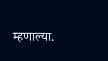म्हणाल्या.